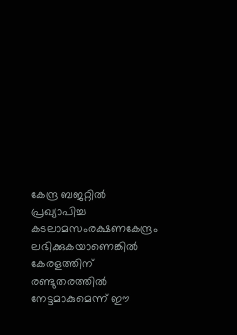കേന്ദ്ര ബജറ്റിൽ പ്രഖ്യാപിച്ച കടലാമസംരക്ഷണകേന്ദ്രം ലഭിക്കുകയാണെങ്കിൽ കേരളത്തിന് രണ്ടുതരത്തിൽ നേട്ടമാകുമെന്ന് ഈ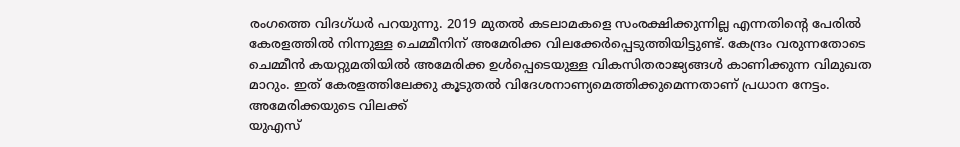രംഗത്തെ വിദഗ്ധർ പറയുന്നു. 2019 മുതൽ കടലാമകളെ സംരക്ഷിക്കുന്നില്ല എന്നതിന്റെ പേരിൽ കേരളത്തിൽ നിന്നുള്ള ചെമ്മീനിന് അമേരിക്ക വിലക്കേർപ്പെടുത്തിയിട്ടുണ്ട്. കേന്ദ്രം വരുന്നതോടെ ചെമ്മീൻ കയറ്റുമതിയിൽ അമേരിക്ക ഉൾപ്പെടെയുള്ള വികസിതരാജ്യങ്ങൾ കാണിക്കുന്ന വിമുഖത മാറും. ഇത് കേരളത്തിലേക്കു കൂടുതൽ വിദേശനാണ്യമെത്തിക്കുമെന്നതാണ് പ്രധാന നേട്ടം.
അമേരിക്കയുടെ വിലക്ക്
യുഎസ്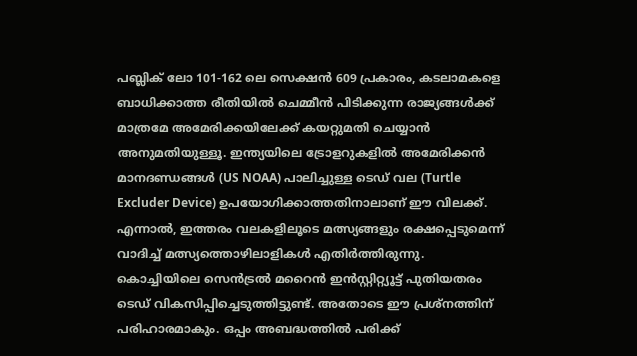പബ്ലിക് ലോ 101-162 ലെ സെക്ഷൻ 609 പ്രകാരം, കടലാമകളെ ബാധിക്കാത്ത രീതിയിൽ ചെമ്മീൻ പിടിക്കുന്ന രാജ്യങ്ങൾക്ക് മാത്രമേ അമേരിക്കയിലേക്ക് കയറ്റുമതി ചെയ്യാൻ അനുമതിയുള്ളൂ. ഇന്ത്യയിലെ ട്രോളറുകളിൽ അമേരിക്കൻ മാനദണ്ഡങ്ങൾ (US NOAA) പാലിച്ചുള്ള ടെഡ് വല (Turtle Excluder Device) ഉപയോഗിക്കാത്തതിനാലാണ് ഈ വിലക്ക്. എന്നാൽ, ഇത്തരം വലകളിലൂടെ മത്സ്യങ്ങളും രക്ഷപ്പെടുമെന്ന് വാദിച്ച് മത്സ്യത്തൊഴിലാളികൾ എതിർത്തിരുന്നു. കൊച്ചിയിലെ സെൻട്രൽ മറൈൻ ഇൻസ്റ്റിറ്റ്യൂട്ട് പുതിയതരം ടെഡ് വികസിപ്പിച്ചെടുത്തിട്ടുണ്ട്. അതോടെ ഈ പ്രശ്നത്തിന് പരിഹാരമാകും. ഒപ്പം അബദ്ധത്തിൽ പരിക്ക്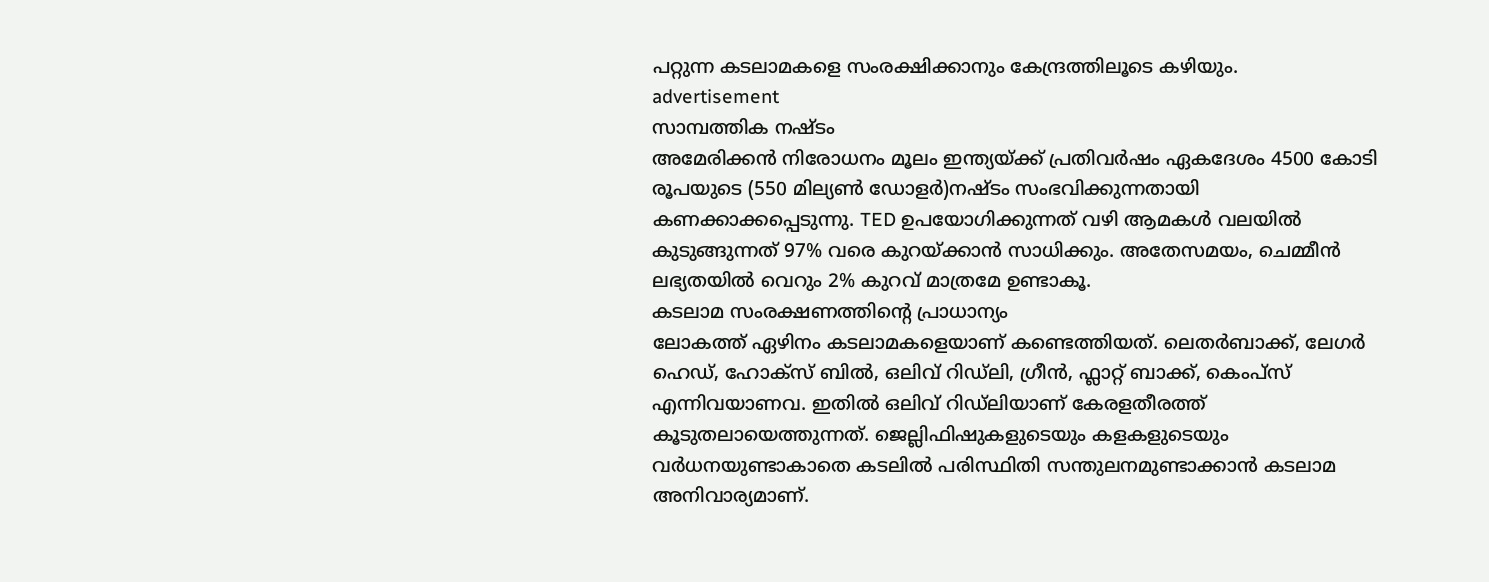പറ്റുന്ന കടലാമകളെ സംരക്ഷിക്കാനും കേന്ദ്രത്തിലൂടെ കഴിയും.
advertisement
സാമ്പത്തിക നഷ്ടം
അമേരിക്കൻ നിരോധനം മൂലം ഇന്ത്യയ്ക്ക് പ്രതിവർഷം ഏകദേശം 4500 കോടി രൂപയുടെ (550 മില്യൺ ഡോളർ)നഷ്ടം സംഭവിക്കുന്നതായി കണക്കാക്കപ്പെടുന്നു. TED ഉപയോഗിക്കുന്നത് വഴി ആമകൾ വലയിൽ കുടുങ്ങുന്നത് 97% വരെ കുറയ്ക്കാൻ സാധിക്കും. അതേസമയം, ചെമ്മീൻ ലഭ്യതയിൽ വെറും 2% കുറവ് മാത്രമേ ഉണ്ടാകൂ.
കടലാമ സംരക്ഷണത്തിന്റെ പ്രാധാന്യം
ലോകത്ത് ഏഴിനം കടലാമകളെയാണ് കണ്ടെത്തിയത്. ലെതർബാക്ക്, ലേഗർ ഹെഡ്, ഹോക്സ് ബിൽ, ഒലിവ് റിഡ്ലി, ഗ്രീൻ, ഫ്ലാറ്റ് ബാക്ക്, കെംപ്സ് എന്നിവയാണവ. ഇതിൽ ഒലിവ് റിഡ്ലിയാണ് കേരളതീരത്ത് കൂടുതലായെത്തുന്നത്. ജെല്ലിഫിഷുകളുടെയും കളകളുടെയും വർധനയുണ്ടാകാതെ കടലിൽ പരിസ്ഥിതി സന്തുലനമുണ്ടാക്കാൻ കടലാമ അനിവാര്യമാണ്.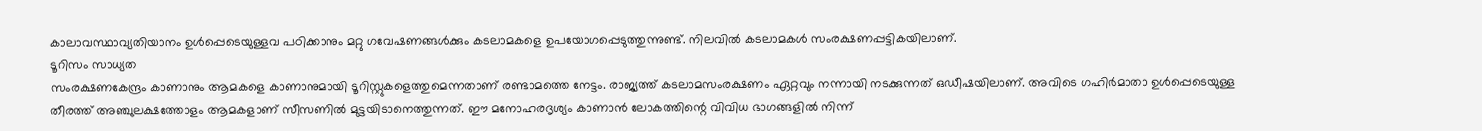കാലാവസ്ഥാവ്യതിയാനം ഉൾപ്പെടെയുള്ളവ പഠിക്കാനും മറ്റു ഗവേഷണങ്ങൾക്കും കടലാമകളെ ഉപയോഗപ്പെടുത്തുന്നുണ്ട്. നിലവിൽ കടലാമകൾ സംരക്ഷണപ്പട്ടികയിലാണ്.
ടൂറിസം സാധ്യത
സംരക്ഷണകേന്ദ്രം കാണാനും ആമകളെ കാണാനുമായി ടൂറിസ്റ്റുകളെത്തുമെന്നതാണ് രണ്ടാമത്തെ നേട്ടം. രാജ്യത്ത് കടലാമസംരക്ഷണം ഏറ്റവും നന്നായി നടക്കുന്നത് ഒഡീഷയിലാണ്. അവിടെ ഗഹിർമാതാ ഉൾപ്പെടെയുള്ള തീരത്ത് അഞ്ചുലക്ഷത്തോളം ആമകളാണ് സീസണിൽ മുട്ടയിടാനെത്തുന്നത്. ഈ മനോഹരദൃശ്യം കാണാൻ ലോകത്തിന്റെ വിവിധ ഭാഗങ്ങളിൽ നിന്ന്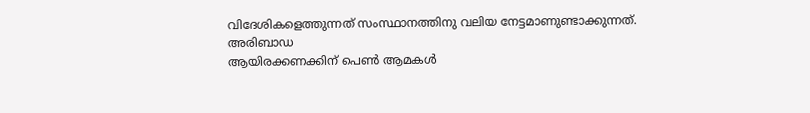വിദേശികളെത്തുന്നത് സംസ്ഥാനത്തിനു വലിയ നേട്ടമാണുണ്ടാക്കുന്നത്.
അരിബാഡ
ആയിരക്കണക്കിന് പെൺ ആമകൾ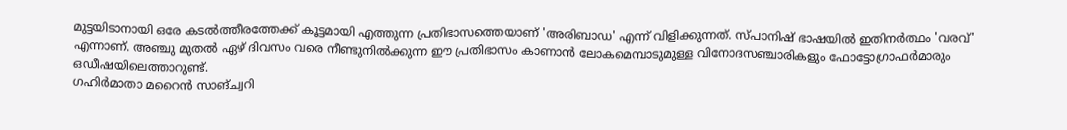മുട്ടയിടാനായി ഒരേ കടൽത്തീരത്തേക്ക് കൂട്ടമായി എത്തുന്ന പ്രതിഭാസത്തെയാണ് 'അരിബാഡ' എന്ന് വിളിക്കുന്നത്. സ്പാനിഷ് ഭാഷയിൽ ഇതിനർത്ഥം 'വരവ്' എന്നാണ്. അഞ്ചു മുതൽ ഏഴ് ദിവസം വരെ നീണ്ടുനിൽക്കുന്ന ഈ പ്രതിഭാസം കാണാൻ ലോകമെമ്പാടുമുള്ള വിനോദസഞ്ചാരികളും ഫോട്ടോഗ്രാഫർമാരും ഒഡീഷയിലെത്താറുണ്ട്.
ഗഹിർമാതാ മറൈൻ സാങ്ച്വറി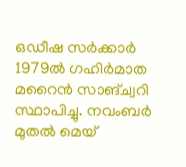ഒഡീഷ സർക്കാർ 1979ൽ ഗഹിർമാത മറൈൻ സാങ്ച്വറി സ്ഥാപിച്ചു. നവംബർ മുതൽ മെയ്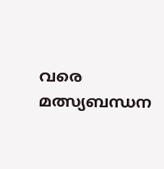വരെ മത്സ്യബന്ധന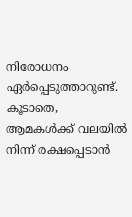നിരോധനം ഏർപ്പെടുത്താറുണ്ട്. കൂടാതെ, ആമകൾക്ക് വലയിൽ നിന്ന് രക്ഷപ്പെടാൻ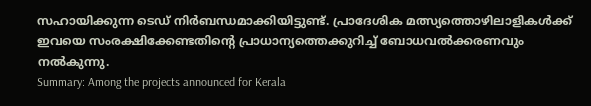സഹായിക്കുന്ന ടെഡ് നിർബന്ധമാക്കിയിട്ടുണ്ട്. പ്രാദേശിക മത്സ്യത്തൊഴിലാളികൾക്ക് ഇവയെ സംരക്ഷിക്കേണ്ടതിന്റെ പ്രാധാന്യത്തെക്കുറിച്ച് ബോധവൽക്കരണവും നൽകുന്നു.
Summary: Among the projects announced for Kerala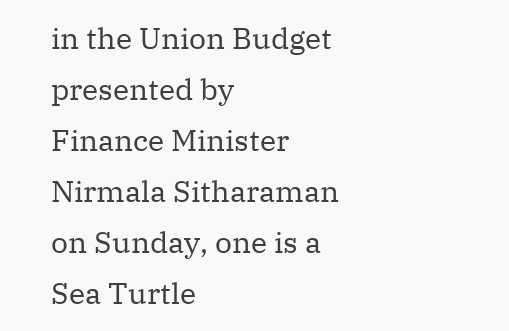in the Union Budget presented by Finance Minister Nirmala Sitharaman on Sunday, one is a Sea Turtle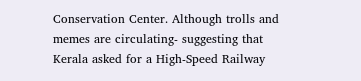Conservation Center. Although trolls and memes are circulating- suggesting that Kerala asked for a High-Speed Railway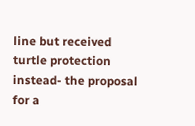line but received turtle protection instead- the proposal for a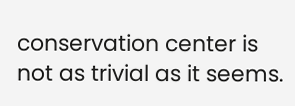conservation center is not as trivial as it seems.